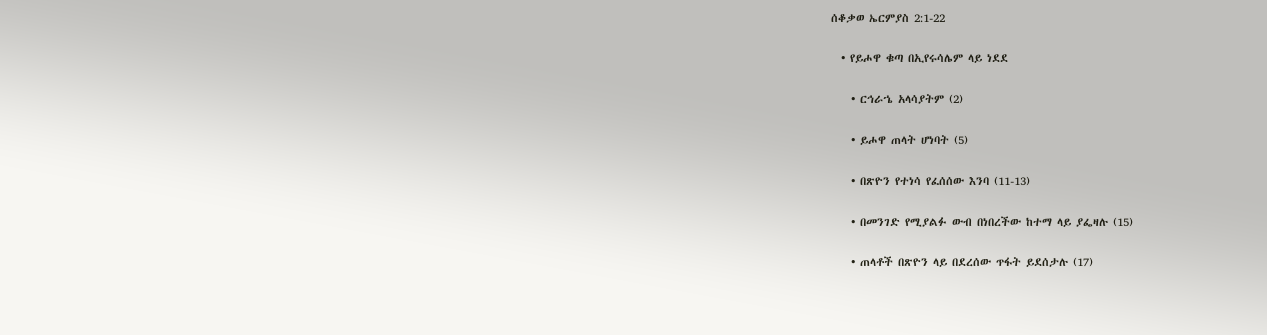ሰቆቃወ ኤርምያስ 2:1-22

  • የይሖዋ ቁጣ በኢየሩሳሌም ላይ ነደደ

    • ርኅራኄ አላሳያትም (2)

    • ይሖዋ ጠላት ሆነባት (5)

    • በጽዮን የተነሳ የፈሰሰው እንባ (11-13)

    • በመንገድ የሚያልፉ ውብ በነበረችው ከተማ ላይ ያፌዛሉ (15)

    • ጠላቶች በጽዮን ላይ በደረሰው ጥፋት ይደሰታሉ (17)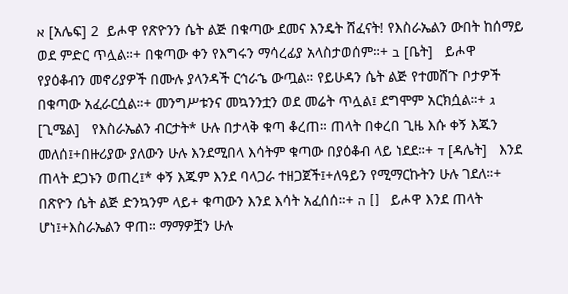א [አሌፍ] 2  ይሖዋ የጽዮንን ሴት ልጅ በቁጣው ደመና እንዴት ሸፈናት! የእስራኤልን ውበት ከሰማይ ወደ ምድር ጥሏል።+ በቁጣው ቀን የእግሩን ማሳረፊያ አላስታወሰም።+ ב [ቤት]   ይሖዋ የያዕቆብን መኖሪያዎች በሙሉ ያላንዳች ርኅራኄ ውጧል። የይሁዳን ሴት ልጅ የተመሸጉ ቦታዎች በቁጣው አፈራርሷል።+ መንግሥቱንና መኳንንቷን ወደ መሬት ጥሏል፤ ደግሞም አርክሷል።+ ג [ጊሜል]   የእስራኤልን ብርታት* ሁሉ በታላቅ ቁጣ ቆረጠ። ጠላት በቀረበ ጊዜ እሱ ቀኝ እጁን መለሰ፤+በዙሪያው ያለውን ሁሉ እንደሚበላ እሳትም ቁጣው በያዕቆብ ላይ ነደደ።+ ד [ዳሌት]   እንደ ጠላት ደጋኑን ወጠረ፤* ቀኝ እጁም እንደ ባላጋራ ተዘጋጀች፤+ለዓይን የሚማርኩትን ሁሉ ገደለ።+ በጽዮን ሴት ልጅ ድንኳንም ላይ+ ቁጣውን እንደ እሳት አፈሰሰ።+ ה []   ይሖዋ እንደ ጠላት ሆነ፤+እስራኤልን ዋጠ። ማማዎቿን ሁሉ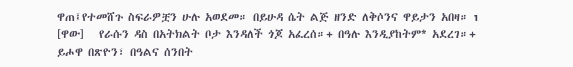ዋጠ፤የተመሸጉ ስፍራዎቿን ሁሉ አወደመ። በይሁዳ ሴት ልጅ ዘንድ ለቅሶንና ዋይታን አበዛ። ו [ዋው]   የራሱን ዳስ በአትክልት ቦታ እንዳለች ጎጆ አፈረሰ።+ በዓሉ እንዲያከትም* አደረገ።+ ይሖዋ በጽዮን፣ በዓልና ሰንበት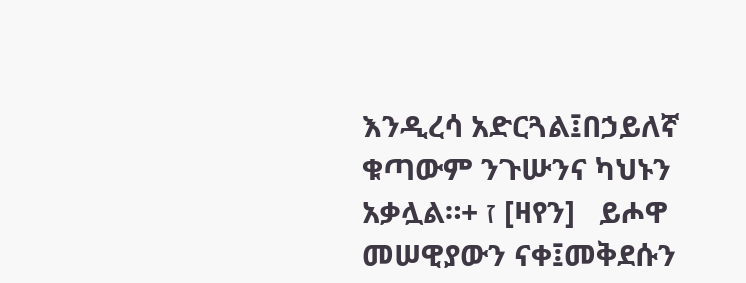እንዲረሳ አድርጓል፤በኃይለኛ ቁጣውም ንጉሡንና ካህኑን አቃሏል።+ ז [ዛየን]   ይሖዋ መሠዊያውን ናቀ፤መቅደሱን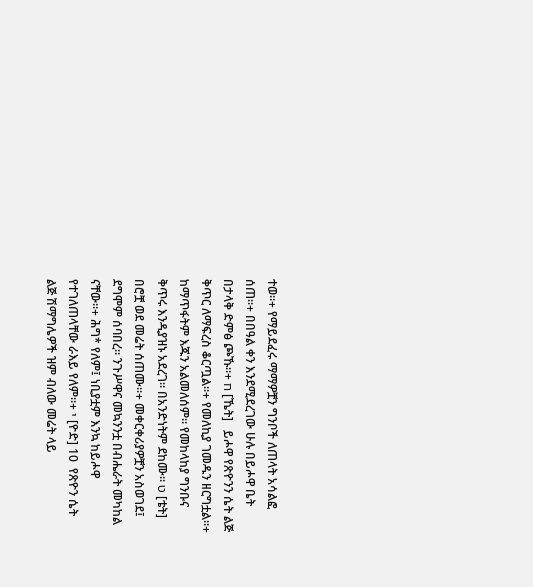ተወ።+ የማይደፈሩ ማማዎቿን ግንቦች ለጠላት አሳልፎ ሰጠ።+ በበዓል ቀን እንደሚደረገው ሁሉ በይሖዋ ቤት በታላቅ ድምፅ ጮኹ።+ ח [ኼት]   ይሖዋ የጽዮንን ሴት ልጅ ቅጥር ለማፍረስ ቆርጧል።+ የመለኪያ ገመዱን ዘርግቷል።+ ከማጥፋትም እጁን አልመለሰም። የመከላከያ ግንቡና ቅጥሩ እንዲያዝኑ አደረገ። በአንድነትም ደከሙ። ט [ቴት]   በሮቿ ወደ መሬት ሰጠሙ።+ መቀርቀሪያዎቿን አስወገደ፤ ደግሞም ሰባበረ። ንጉሥዋና መኳንንቷ በብሔራት መካከል ናቸው።+ ሕግ* የለም፤ ነቢያቷም እንኳ ከይሖዋ የተገለጠላቸው ራእይ የለም።+ י [ዮድ] 10  የጽዮን ሴት ልጅ ሽማግሌዎች ዝም ብለው መሬት ላይ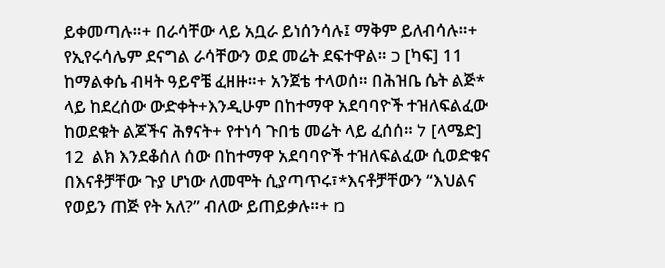ይቀመጣሉ።+ በራሳቸው ላይ አቧራ ይነሰንሳሉ፤ ማቅም ይለብሳሉ።+ የኢየሩሳሌም ደናግል ራሳቸውን ወደ መሬት ደፍተዋል። כ [ካፍ] 11  ከማልቀሴ ብዛት ዓይኖቼ ፈዘዙ።+ አንጀቴ ተላወሰ። በሕዝቤ ሴት ልጅ* ላይ ከደረሰው ውድቀት+እንዲሁም በከተማዋ አደባባዮች ተዝለፍልፈው ከወደቁት ልጆችና ሕፃናት+ የተነሳ ጉበቴ መሬት ላይ ፈሰሰ። ל [ላሜድ] 12  ልክ እንደቆሰለ ሰው በከተማዋ አደባባዮች ተዝለፍልፈው ሲወድቁና በእናቶቻቸው ጉያ ሆነው ለመሞት ሲያጣጥሩ፣*እናቶቻቸውን “እህልና የወይን ጠጅ የት አለ?” ብለው ይጠይቃሉ።+ מ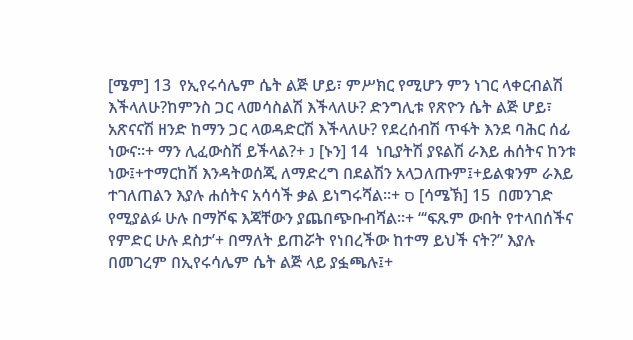[ሜም] 13  የኢየሩሳሌም ሴት ልጅ ሆይ፣ ምሥክር የሚሆን ምን ነገር ላቀርብልሽ እችላለሁ?ከምንስ ጋር ላመሳስልሽ እችላለሁ? ድንግሊቱ የጽዮን ሴት ልጅ ሆይ፣ አጽናናሽ ዘንድ ከማን ጋር ላወዳድርሽ እችላለሁ? የደረሰብሽ ጥፋት እንደ ባሕር ሰፊ ነውና።+ ማን ሊፈውስሽ ይችላል?+ נ [ኑን] 14  ነቢያትሽ ያዩልሽ ራእይ ሐሰትና ከንቱ ነው፤+ተማርከሽ እንዳትወሰጂ ለማድረግ በደልሽን አላጋለጡም፤+ይልቁንም ራእይ ተገለጠልን እያሉ ሐሰትና አሳሳች ቃል ይነግሩሻል።+ ס [ሳሜኽ] 15  በመንገድ የሚያልፉ ሁሉ በማሾፍ እጃቸውን ያጨበጭቡብሻል።+ “‘ፍጹም ውበት የተላበሰችና የምድር ሁሉ ደስታ’+ በማለት ይጠሯት የነበረችው ከተማ ይህች ናት?” እያሉ በመገረም በኢየሩሳሌም ሴት ልጅ ላይ ያፏጫሉ፤+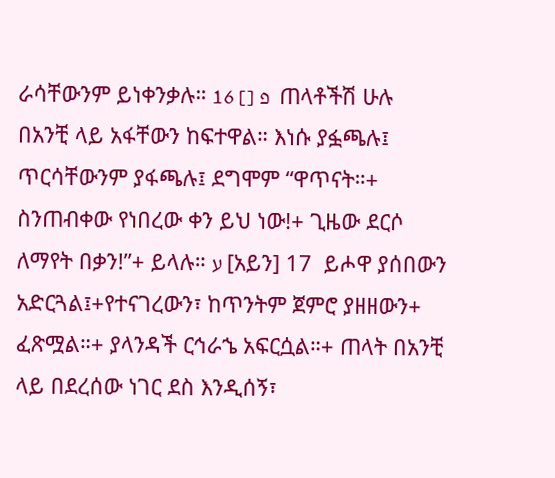ራሳቸውንም ይነቀንቃሉ። פ [] 16  ጠላቶችሽ ሁሉ በአንቺ ላይ አፋቸውን ከፍተዋል። እነሱ ያፏጫሉ፤ ጥርሳቸውንም ያፋጫሉ፤ ደግሞም “ዋጥናት።+ ስንጠብቀው የነበረው ቀን ይህ ነው!+ ጊዜው ደርሶ ለማየት በቃን!”+ ይላሉ። ע [አይን] 17  ይሖዋ ያሰበውን አድርጓል፤+የተናገረውን፣ ከጥንትም ጀምሮ ያዘዘውን+ ፈጽሟል።+ ያላንዳች ርኅራኄ አፍርሷል።+ ጠላት በአንቺ ላይ በደረሰው ነገር ደስ እንዲሰኝ፣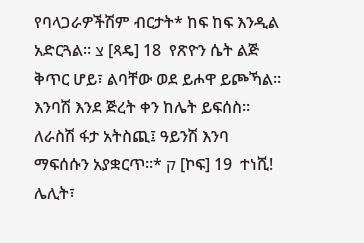የባላጋራዎችሽም ብርታት* ከፍ ከፍ እንዲል አድርጓል። צ [ጻዴ] 18  የጽዮን ሴት ልጅ ቅጥር ሆይ፣ ልባቸው ወደ ይሖዋ ይጮኻል። እንባሽ እንደ ጅረት ቀን ከሌት ይፍሰስ። ለራስሽ ፋታ አትስጪ፤ ዓይንሽ እንባ ማፍሰሱን አያቋርጥ።* ק [ኮፍ] 19  ተነሺ! ሌሊት፣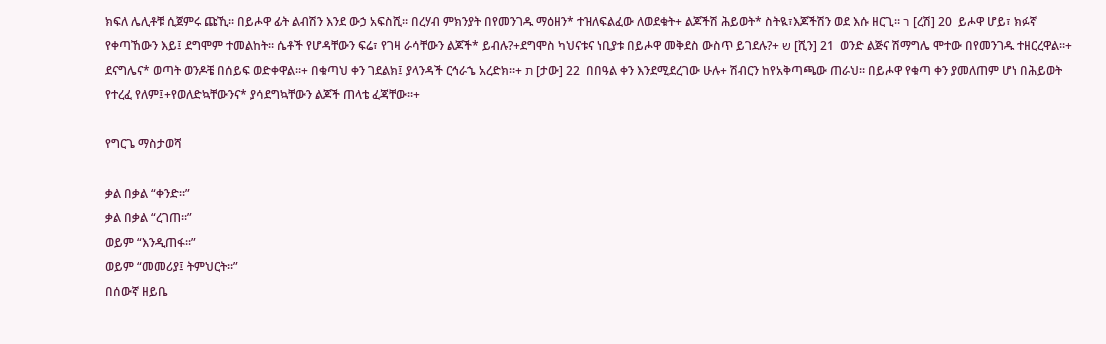ክፍለ ሌሊቶቹ ሲጀምሩ ጩኺ። በይሖዋ ፊት ልብሽን እንደ ውኃ አፍስሺ። በረሃብ ምክንያት በየመንገዱ ማዕዘን* ተዝለፍልፈው ለወደቁት+ ልጆችሽ ሕይወት* ስትዪ፣እጆችሽን ወደ እሱ ዘርጊ። ר [ረሽ] 20  ይሖዋ ሆይ፣ ክፉኛ የቀጣኸውን እይ፤ ደግሞም ተመልከት። ሴቶች የሆዳቸውን ፍሬ፣ የገዛ ራሳቸውን ልጆች* ይብሉ?+ደግሞስ ካህናቱና ነቢያቱ በይሖዋ መቅደስ ውስጥ ይገደሉ?+ ש [ሺን] 21  ወንድ ልጅና ሽማግሌ ሞተው በየመንገዱ ተዘርረዋል።+ ደናግሌና* ወጣት ወንዶቼ በሰይፍ ወድቀዋል።+ በቁጣህ ቀን ገደልክ፤ ያላንዳች ርኅራኄ አረድክ።+ ת [ታው] 22  በበዓል ቀን እንደሚደረገው ሁሉ+ ሽብርን ከየአቅጣጫው ጠራህ። በይሖዋ የቁጣ ቀን ያመለጠም ሆነ በሕይወት የተረፈ የለም፤+የወለድኳቸውንና* ያሳደግኳቸውን ልጆች ጠላቴ ፈጃቸው።+

የግርጌ ማስታወሻ

ቃል በቃል “ቀንድ።”
ቃል በቃል “ረገጠ።”
ወይም “እንዲጠፋ።”
ወይም “መመሪያ፤ ትምህርት።”
በሰውኛ ዘይቤ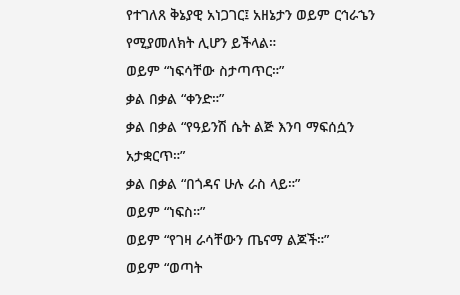የተገለጸ ቅኔያዊ አነጋገር፤ አዘኔታን ወይም ርኅራኄን የሚያመለክት ሊሆን ይችላል።
ወይም “ነፍሳቸው ስታጣጥር።”
ቃል በቃል “ቀንድ።”
ቃል በቃል “የዓይንሽ ሴት ልጅ እንባ ማፍሰሷን አታቋርጥ።”
ቃል በቃል “በጎዳና ሁሉ ራስ ላይ።”
ወይም “ነፍስ።”
ወይም “የገዛ ራሳቸውን ጤናማ ልጆች።”
ወይም “ወጣት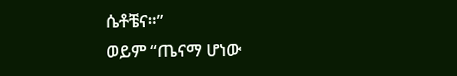ሴቶቼና።”
ወይም “ጤናማ ሆነው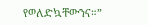የወለድኳቸውንና።”